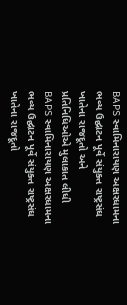BAPS સ્વામિનારાયણ અક્ષરધામના ભવ્ય ઉદ્ઘાટન પૂર્વે સંયુક્ત રાષ્ટ્રસંઘ ખાતેના રાજદૂતો અને પ્રતિનિધિઓએ મુલાકાત લીધી BAPS સ્વામિનારાયણ અક્ષરધામના ભવ્ય ઉદ્ઘાટન પૂર્વે સંયુક્ત રાષ્ટ્રસંઘ ખાતેના રાજદૂતો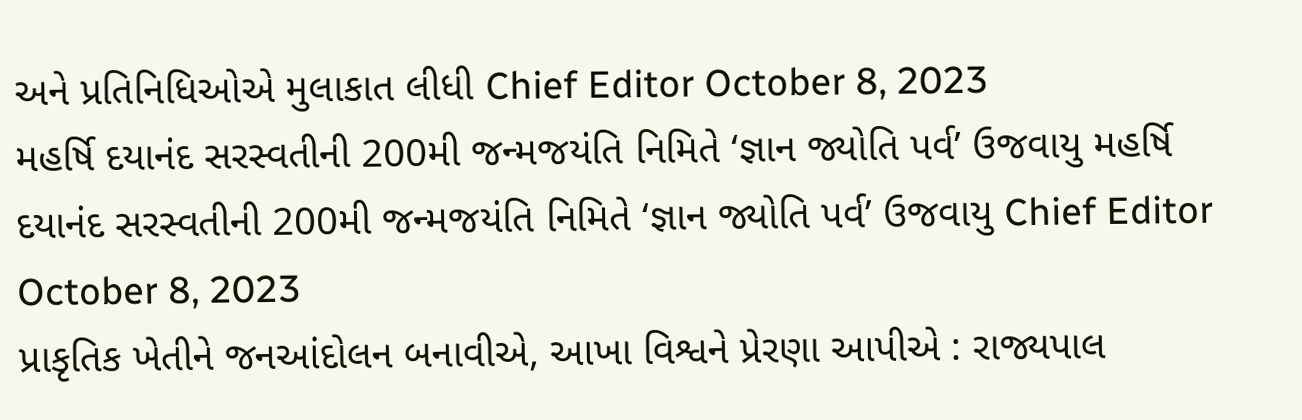અને પ્રતિનિધિઓએ મુલાકાત લીધી Chief Editor October 8, 2023
મહર્ષિ દયાનંદ સરસ્વતીની 200મી જન્મજયંતિ નિમિતે ‘જ્ઞાન જ્યોતિ પર્વ’ ઉજવાયુ મહર્ષિ દયાનંદ સરસ્વતીની 200મી જન્મજયંતિ નિમિતે ‘જ્ઞાન જ્યોતિ પર્વ’ ઉજવાયુ Chief Editor October 8, 2023
પ્રાકૃતિક ખેતીને જનઆંદોલન બનાવીએ, આખા વિશ્વને પ્રેરણા આપીએ : રાજ્યપાલ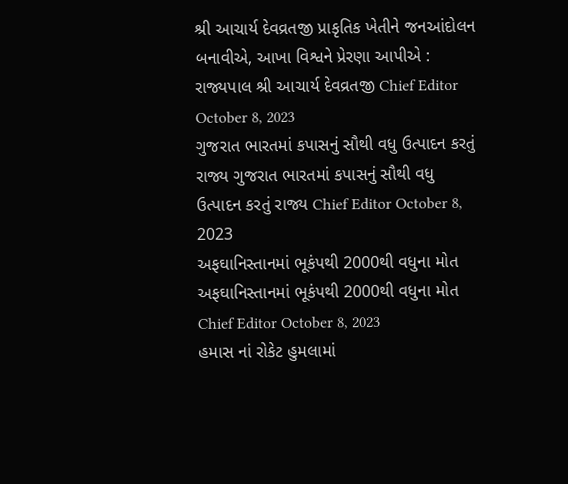શ્રી આચાર્ય દેવવ્રતજી પ્રાકૃતિક ખેતીને જનઆંદોલન બનાવીએ, આખા વિશ્વને પ્રેરણા આપીએ : રાજ્યપાલ શ્રી આચાર્ય દેવવ્રતજી Chief Editor October 8, 2023
ગુજરાત ભારતમાં કપાસનું સૌથી વધુ ઉત્પાદન કરતું રાજ્ય ગુજરાત ભારતમાં કપાસનું સૌથી વધુ ઉત્પાદન કરતું રાજ્ય Chief Editor October 8, 2023
અફઘાનિસ્તાનમાં ભૂકંપથી 2000થી વધુના મોત અફઘાનિસ્તાનમાં ભૂકંપથી 2000થી વધુના મોત Chief Editor October 8, 2023
હમાસ નાં રોકેટ હુમલામાં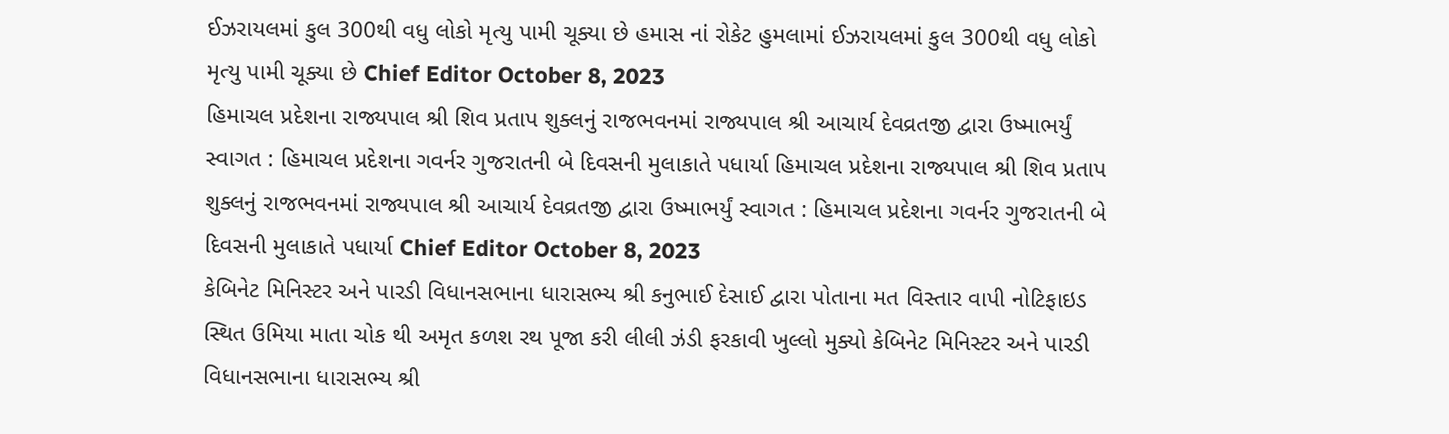ઈઝરાયલમાં કુલ 300થી વધુ લોકો મૃત્યુ પામી ચૂક્યા છે હમાસ નાં રોકેટ હુમલામાં ઈઝરાયલમાં કુલ 300થી વધુ લોકો મૃત્યુ પામી ચૂક્યા છે Chief Editor October 8, 2023
હિમાચલ પ્રદેશના રાજ્યપાલ શ્રી શિવ પ્રતાપ શુક્લનું રાજભવનમાં રાજ્યપાલ શ્રી આચાર્ય દેવવ્રતજી દ્વારા ઉષ્માભર્યું સ્વાગત : હિમાચલ પ્રદેશના ગવર્નર ગુજરાતની બે દિવસની મુલાકાતે પધાર્યા હિમાચલ પ્રદેશના રાજ્યપાલ શ્રી શિવ પ્રતાપ શુક્લનું રાજભવનમાં રાજ્યપાલ શ્રી આચાર્ય દેવવ્રતજી દ્વારા ઉષ્માભર્યું સ્વાગત : હિમાચલ પ્રદેશના ગવર્નર ગુજરાતની બે દિવસની મુલાકાતે પધાર્યા Chief Editor October 8, 2023
કેબિનેટ મિનિસ્ટર અને પારડી વિધાનસભાના ધારાસભ્ય શ્રી કનુભાઈ દેસાઈ દ્વારા પોતાના મત વિસ્તાર વાપી નોટિફાઇડ સ્થિત ઉમિયા માતા ચોક થી અમૃત કળશ રથ પૂજા કરી લીલી ઝંડી ફરકાવી ખુલ્લો મુક્યો કેબિનેટ મિનિસ્ટર અને પારડી વિધાનસભાના ધારાસભ્ય શ્રી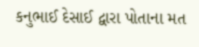કનુભાઈ દેસાઈ દ્વારા પોતાના મત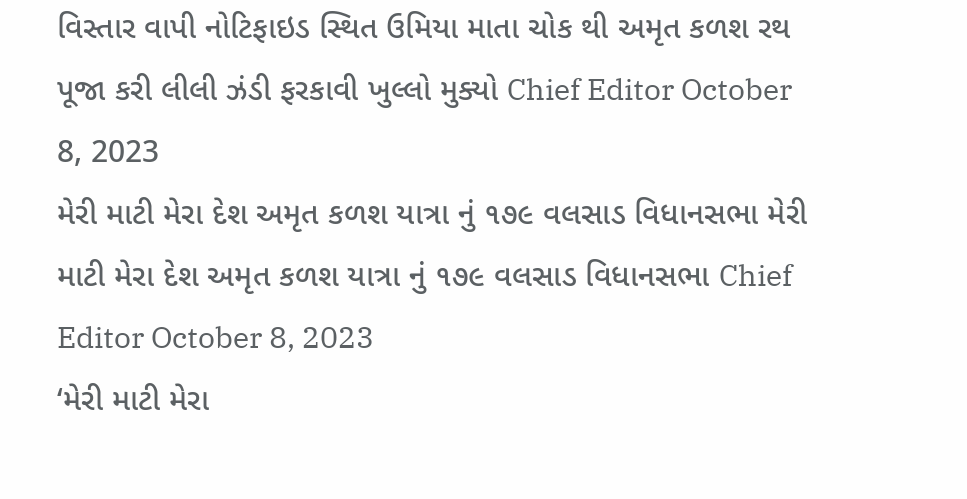વિસ્તાર વાપી નોટિફાઇડ સ્થિત ઉમિયા માતા ચોક થી અમૃત કળશ રથ પૂજા કરી લીલી ઝંડી ફરકાવી ખુલ્લો મુક્યો Chief Editor October 8, 2023
મેરી માટી મેરા દેશ અમૃત કળશ યાત્રા નું ૧૭૯ વલસાડ વિધાનસભા મેરી માટી મેરા દેશ અમૃત કળશ યાત્રા નું ૧૭૯ વલસાડ વિધાનસભા Chief Editor October 8, 2023
‘મેરી માટી મેરા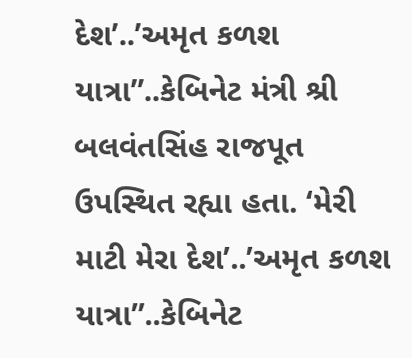દેશ’..’અમૃત કળશ યાત્રા”..કેબિનેટ મંત્રી શ્રી બલવંતસિંહ રાજપૂત ઉપસ્થિત રહ્યા હતા. ‘મેરી માટી મેરા દેશ’..’અમૃત કળશ યાત્રા”..કેબિનેટ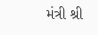મંત્રી શ્રી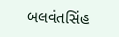બલવંતસિંહ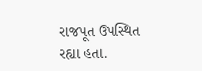રાજપૂત ઉપસ્થિત રહ્યા હતા.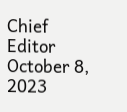Chief Editor October 8, 2023